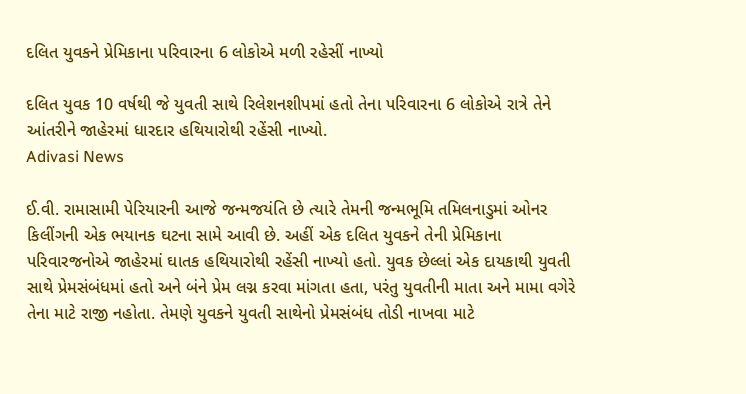દલિત યુવકને પ્રેમિકાના પરિવારના 6 લોકોએ મળી રહેસીં નાખ્યો

દલિત યુવક 10 વર્ષથી જે યુવતી સાથે રિલેશનશીપમાં હતો તેના પરિવારના 6 લોકોએ રાત્રે તેને આંતરીને જાહેરમાં ધારદાર હથિયારોથી રહેંસી નાખ્યો.
Adivasi News

ઈ.વી. રામાસામી પેરિયારની આજે જન્મજયંતિ છે ત્યારે તેમની જન્મભૂમિ તમિલનાડુમાં ઓનર કિલીંગની એક ભયાનક ઘટના સામે આવી છે. અહીં એક દલિત યુવકને તેની પ્રેમિકાના પરિવારજનોએ જાહેરમાં ઘાતક હથિયારોથી રહેંસી નાખ્યો હતો. યુવક છેલ્લાં એક દાયકાથી યુવતી સાથે પ્રેમસંબંધમાં હતો અને બંને પ્રેમ લગ્ન કરવા માંગતા હતા, પરંતુ યુવતીની માતા અને મામા વગેરે તેના માટે રાજી નહોતા. તેમણે યુવકને યુવતી સાથેનો પ્રેમસંબંધ તોડી નાખવા માટે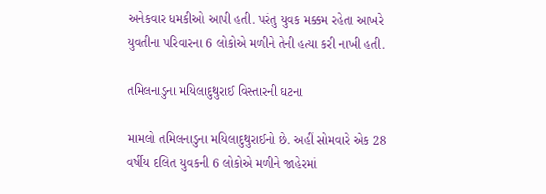અનેકવાર ધમકીઓ આપી હતી. પરંતુ યુવક મક્કમ રહેતા આખરે યુવતીના પરિવારના 6 લોકોએ મળીને તેની હત્યા કરી નાખી હતી.

તમિલનાડુના મયિલાદુથુરાઈ વિસ્તારની ઘટના

મામલો તમિલનાડુના મયિલાદુથુરાઈનો છે. અહીં સોમવારે એક 28 વર્ષીય દલિત યુવકની 6 લોકોએ મળીને જાહેરમાં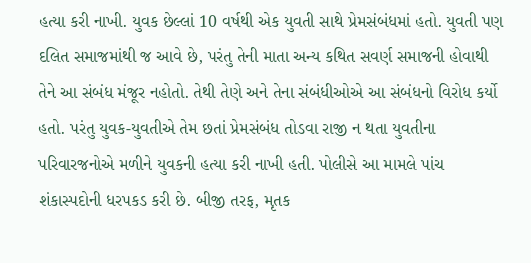હત્યા કરી નાખી. યુવક છેલ્લાં 10 વર્ષથી એક યુવતી સાથે પ્રેમસંબંધમાં હતો. યુવતી પણ દલિત સમાજમાંથી જ આવે છે, પરંતુ તેની માતા અન્ય કથિત સવર્ણ સમાજની હોવાથી તેને આ સંબંધ મંજૂર નહોતો. તેથી તેણે અને તેના સંબંધીઓએ આ સંબંધનો વિરોધ કર્યો હતો. પરંતુ યુવક-યુવતીએ તેમ છતાં પ્રેમસંબંધ તોડવા રાજી ન થતા યુવતીના પરિવારજનોએ મળીને યુવકની હત્યા કરી નાખી હતી. પોલીસે આ મામલે પાંચ શંકાસ્પદોની ધરપકડ કરી છે. બીજી તરફ, મૃતક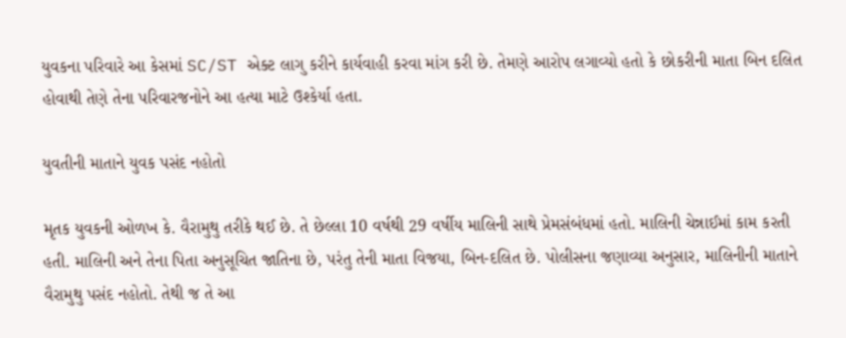યુવકના પરિવારે આ કેસમાં SC/ST એક્ટ લાગુ કરીને કાર્યવાહી કરવા માંગ કરી છે. તેમણે આરોપ લગાવ્યો હતો કે છોકરીની માતા બિન દલિત હોવાથી તેણે તેના પરિવારજનોને આ હત્યા માટે ઉશ્કેર્યા હતા.

યુવતીની માતાને યુવક પસંદ નહોતો

મૃતક યુવકની ઓળખ કે. વૈરામુથુ તરીકે થઈ છે. તે છેલ્લા 10 વર્ષથી 29 વર્ષીય માલિની સાથે પ્રેમસંબંધમાં હતો. માલિની ચેન્નાઈમાં કામ કરતી હતી. માલિની અને તેના પિતા અનુસૂચિત જાતિના છે, પરંતુ તેની માતા વિજયા, બિન-દલિત છે. પોલીસના જણાવ્યા અનુસાર, માલિનીની માતાને વૈરામુથુ પસંદ નહોતો. તેથી જ તે આ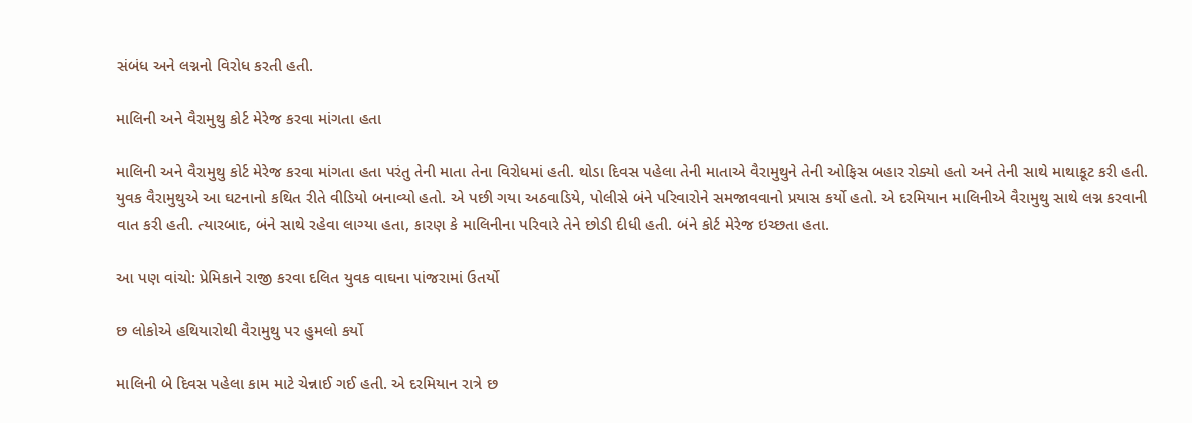સંબંધ અને લગ્નનો વિરોધ કરતી હતી.

માલિની અને વૈરામુથુ કોર્ટ મેરેજ કરવા માંગતા હતા

માલિની અને વૈરામુથુ કોર્ટ મેરેજ કરવા માંગતા હતા પરંતુ તેની માતા તેના વિરોધમાં હતી. થોડા દિવસ પહેલા તેની માતાએ વૈરામુથુને તેની ઓફિસ બહાર રોક્યો હતો અને તેની સાથે માથાકૂટ કરી હતી. યુવક વૈરામુથુએ આ ઘટનાનો કથિત રીતે વીડિયો બનાવ્યો હતો. એ પછી ગયા અઠવાડિયે, પોલીસે બંને પરિવારોને સમજાવવાનો પ્રયાસ કર્યો હતો. એ દરમિયાન માલિનીએ વૈરામુથુ સાથે લગ્ન કરવાની વાત કરી હતી. ત્યારબાદ, બંને સાથે રહેવા લાગ્યા હતા, કારણ કે માલિનીના પરિવારે તેને છોડી દીધી હતી. બંને કોર્ટ મેરેજ ઇચ્છતા હતા.

આ પણ વાંચો: પ્રેમિકાને રાજી કરવા દલિત યુવક વાઘના પાંજરામાં ઉતર્યો

છ લોકોએ હથિયારોથી વૈરામુથુ પર હુમલો કર્યો

માલિની બે દિવસ પહેલા કામ માટે ચેન્નાઈ ગઈ હતી. એ દરમિયાન રાત્રે છ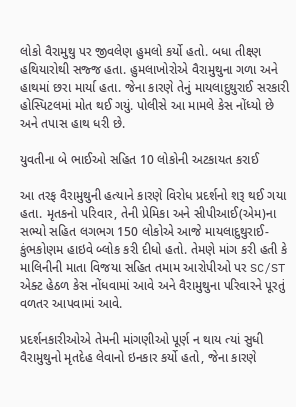લોકો વૈરામુથુ પર જીવલેણ હુમલો કર્યો હતો. બધા તીક્ષ્ણ હથિયારોથી સજ્જ હતા. હુમલાખોરોએ વૈરામુથુના ગળા અને હાથમાં છરા માર્યા હતા. જેના કારણે તેનું માયલાદુથુરાઈ સરકારી હોસ્પિટલમાં મોત થઈ ગયું. પોલીસે આ મામલે કેસ નોંધ્યો છે અને તપાસ હાથ ધરી છે.

યુવતીના બે ભાઈઓ સહિત 10 લોકોની અટકાયત કરાઈ

આ તરફ વૈરામુથુની હત્યાને કારણે વિરોધ પ્રદર્શનો શરૂ થઈ ગયા હતા. મૃતકનો પરિવાર, તેની પ્રેમિકા અને સીપીઆઈ(એમ)ના સભ્યો સહિત લગભગ 150 લોકોએ આજે માયલાદુથુરાઈ-કુંભકોણમ હાઇવે બ્લોક કરી દીધો હતો. તેમણે માંગ કરી હતી કે માલિનીની માતા વિજયા સહિત તમામ આરોપીઓ પર SC/ST એક્ટ હેઠળ કેસ નોંધવામાં આવે અને વૈરામુથુના પરિવારને પૂરતું વળતર આપવામાં આવે.

પ્રદર્શનકારીઓએ તેમની માંગણીઓ પૂર્ણ ન થાય ત્યાં સુધી વૈરામુથુનો મૃતદેહ લેવાનો ઇનકાર કર્યો હતો, જેના કારણે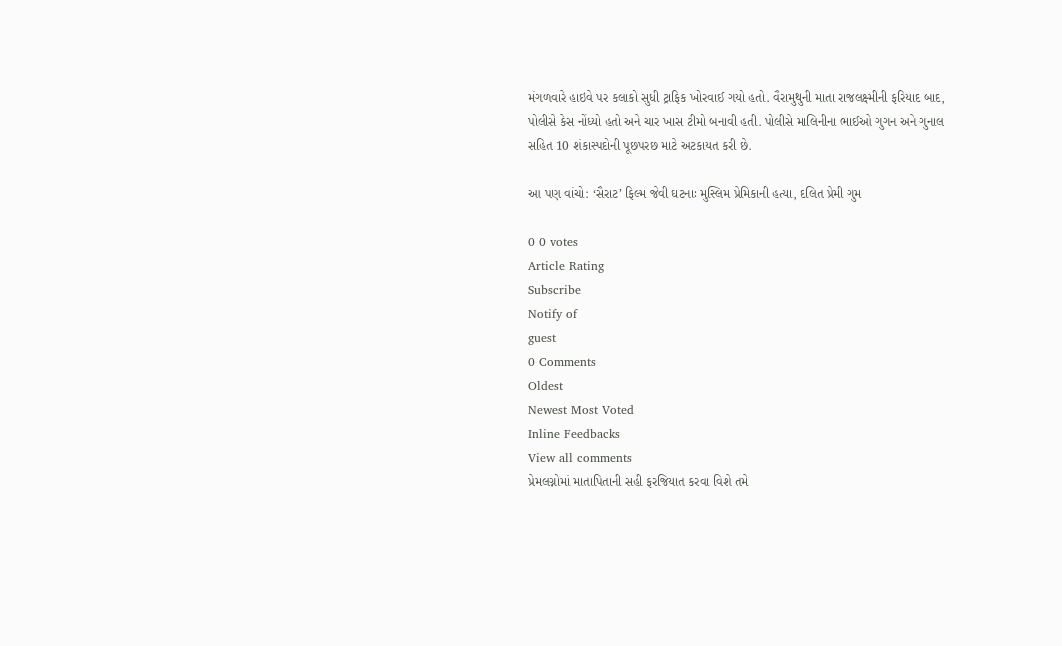મંગળવારે હાઇવે પર કલાકો સુધી ટ્રાફિક ખોરવાઈ ગયો હતો. વૈરામુથુની માતા રાજલક્ષ્મીની ફરિયાદ બાદ, પોલીસે કેસ નોંધ્યો હતો અને ચાર ખાસ ટીમો બનાવી હતી. પોલીસે માલિનીના ભાઈઓ ગુગન અને ગુનાલ સહિત 10 શંકાસ્પદોની પૂછપરછ માટે અટકાયત કરી છે.

આ પણ વાંચો: ‘સૈરાટ’ ફિલ્મ જેવી ઘટનાઃ મુસ્લિમ પ્રેમિકાની હત્યા, દલિત પ્રેમી ગુમ

0 0 votes
Article Rating
Subscribe
Notify of
guest
0 Comments
Oldest
Newest Most Voted
Inline Feedbacks
View all comments
પ્રેમલગ્નોમાં માતાપિતાની સહી ફરજિયાત કરવા વિશે તમે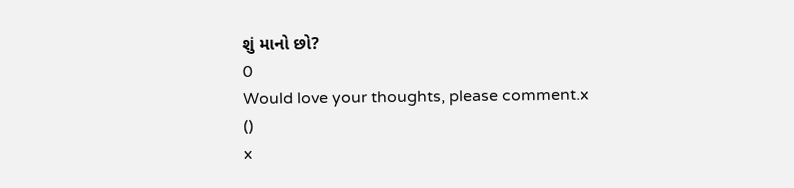શું માનો છો?
0
Would love your thoughts, please comment.x
()
x